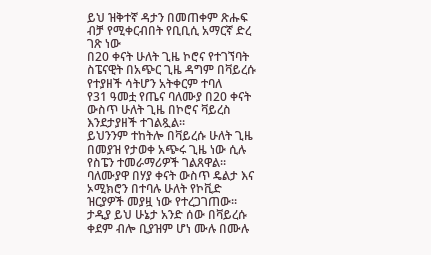ይህ ዝቅተኛ ዳታን በመጠቀም ጽሑፍ ብቻ የሚቀርብበት የቢቢሲ አማርኛ ድረ ገጽ ነው
በ20 ቀናት ሁለት ጊዜ ኮሮና የተገኘባት ስፔናዊት በአጭር ጊዜ ዳግም በቫይረሱ የተያዘች ሳትሆን አትቀርም ተባለ
የ31 ዓመቷ የጤና ባለሙያ በ20 ቀናት ውስጥ ሁለት ጊዜ በኮሮና ቫይረስ እንደታያዘች ተገልጿል።
ይህንንም ተከትሎ በቫይረሱ ሁለት ጊዜ በመያዝ የታወቀ አጭሩ ጊዜ ነው ሲሉ የስፔን ተመራማሪዎች ገልጸዋል።
ባለሙያዋ በሃያ ቀናት ውስጥ ዴልታ እና ኦሚክሮን በተባሉ ሁለት የኮቪድ ዝርያዎች መያዟ ነው የተረጋገጠው።
ታዲያ ይህ ሁኔታ አንድ ሰው በቫይረሱ ቀደም ብሎ ቢያዝም ሆነ ሙሉ በሙሉ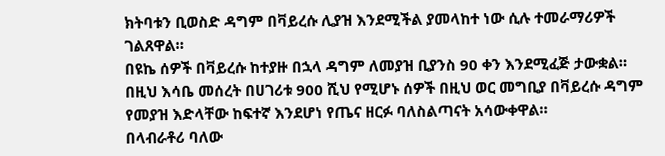ክትባቱን ቢወስድ ዳግም በቫይረሱ ሊያዝ እንደሚችል ያመላከተ ነው ሲሉ ተመራማሪዎች ገልጸዋል።
በዩኬ ሰዎች በቫይረሱ ከተያዙ በኋላ ዳግም ለመያዝ ቢያንስ 90 ቀን እንደሚፈጅ ታውቋል።
በዚህ እሳቤ መሰረት በሀገሪቱ 900 ሺህ የሚሆኑ ሰዎች በዚህ ወር መግቢያ በቫይረሱ ዳግም የመያዝ እድላቸው ከፍተኛ እንደሆነ የጤና ዘርፉ ባለስልጣናት አሳውቀዋል።
በላብራቶሪ ባለው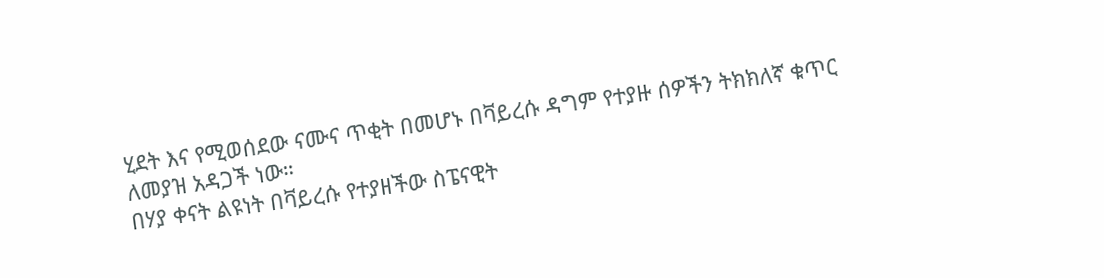ሂደት እና የሚወሰደው ናሙና ጥቂት በመሆኑ በቫይረሱ ዳግም የተያዙ ሰዎችን ትክክለኛ ቁጥር ለመያዝ አዳጋች ነው።
በሃያ ቀናት ልዩነት በቫይረሱ የተያዘችው ስፔናዊት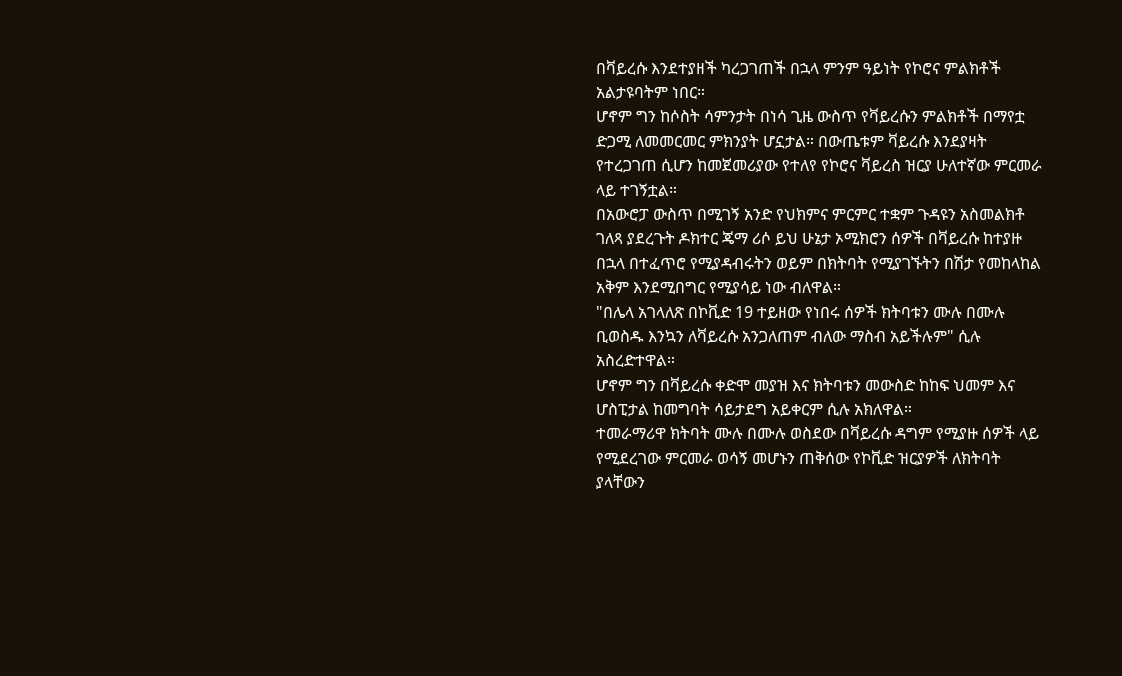በቫይረሱ እንደተያዘች ካረጋገጠች በኋላ ምንም ዓይነት የኮሮና ምልክቶች አልታዩባትም ነበር።
ሆኖም ግን ከሶስት ሳምንታት በነሳ ጊዜ ውስጥ የቫይረሱን ምልክቶች በማየቷ ድጋሚ ለመመርመር ምክንያት ሆኗታል። በውጤቱም ቫይረሱ እንደያዛት የተረጋገጠ ሲሆን ከመጀመሪያው የተለየ የኮሮና ቫይረስ ዝርያ ሁለተኛው ምርመራ ላይ ተገኝቷል።
በአውሮፓ ውስጥ በሚገኝ አንድ የህክምና ምርምር ተቋም ጉዳዩን አስመልክቶ ገለጻ ያደረጉት ዶክተር ጄማ ሪሶ ይህ ሁኔታ ኦሚክሮን ሰዎች በቫይረሱ ከተያዙ በኋላ በተፈጥሮ የሚያዳብሩትን ወይም በክትባት የሚያገኙትን በሽታ የመከላከል አቅም እንደሚበግር የሚያሳይ ነው ብለዋል።
"በሌላ አገላለጽ በኮቪድ 19 ተይዘው የነበሩ ሰዎች ክትባቱን ሙሉ በሙሉ ቢወስዱ እንኳን ለቫይረሱ አንጋለጠም ብለው ማስብ አይችሉም" ሲሉ አስረድተዋል።
ሆኖም ግን በቫይረሱ ቀድሞ መያዝ እና ክትባቱን መውስድ ከከፍ ህመም እና ሆስፒታል ከመግባት ሳይታደግ አይቀርም ሲሉ አክለዋል።
ተመራማሪዋ ክትባት ሙሉ በሙሉ ወስደው በቫይረሱ ዳግም የሚያዙ ሰዎች ላይ የሚደረገው ምርመራ ወሳኝ መሆኑን ጠቅሰው የኮቪድ ዝርያዎች ለክትባት ያላቸውን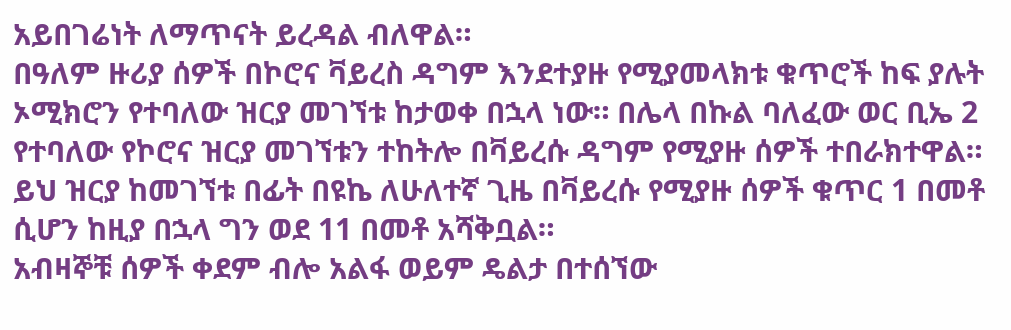አይበገሬነት ለማጥናት ይረዳል ብለዋል።
በዓለም ዙሪያ ሰዎች በኮሮና ቫይረስ ዳግም እንደተያዙ የሚያመላክቱ ቁጥሮች ከፍ ያሉት ኦሚክሮን የተባለው ዝርያ መገኘቱ ከታወቀ በኋላ ነው። በሌላ በኩል ባለፈው ወር ቢኤ 2 የተባለው የኮሮና ዝርያ መገኘቱን ተከትሎ በቫይረሱ ዳግም የሚያዙ ሰዎች ተበራክተዋል።
ይህ ዝርያ ከመገኘቱ በፊት በዩኬ ለሁለተኛ ጊዜ በቫይረሱ የሚያዙ ሰዎች ቁጥር 1 በመቶ ሲሆን ከዚያ በኋላ ግን ወደ 11 በመቶ አሻቅቧል።
አብዛኞቹ ሰዎች ቀደም ብሎ አልፋ ወይም ዴልታ በተሰኘው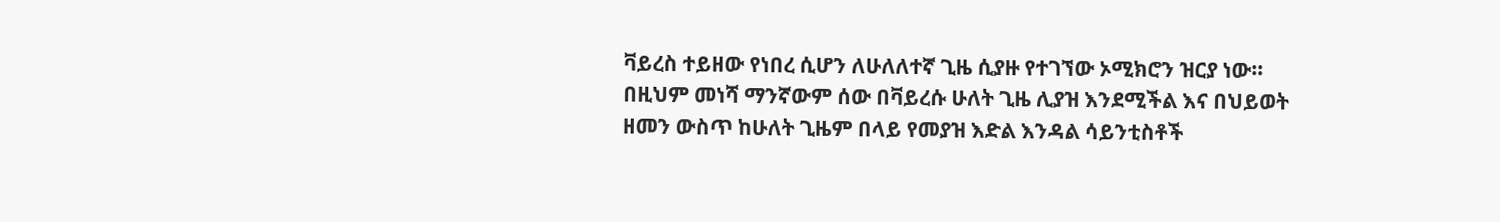ቫይረስ ተይዘው የነበረ ሲሆን ለሁለለተኛ ጊዜ ሲያዙ የተገኘው ኦሚክሮን ዝርያ ነው።
በዚህም መነሻ ማንኛውም ሰው በቫይረሱ ሁለት ጊዜ ሊያዝ እንደሚችል እና በህይወት ዘመን ውስጥ ከሁለት ጊዜም በላይ የመያዝ እድል እንዳል ሳይንቲስቶች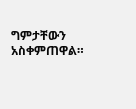ግምታቸውን አስቀምጠዋል።